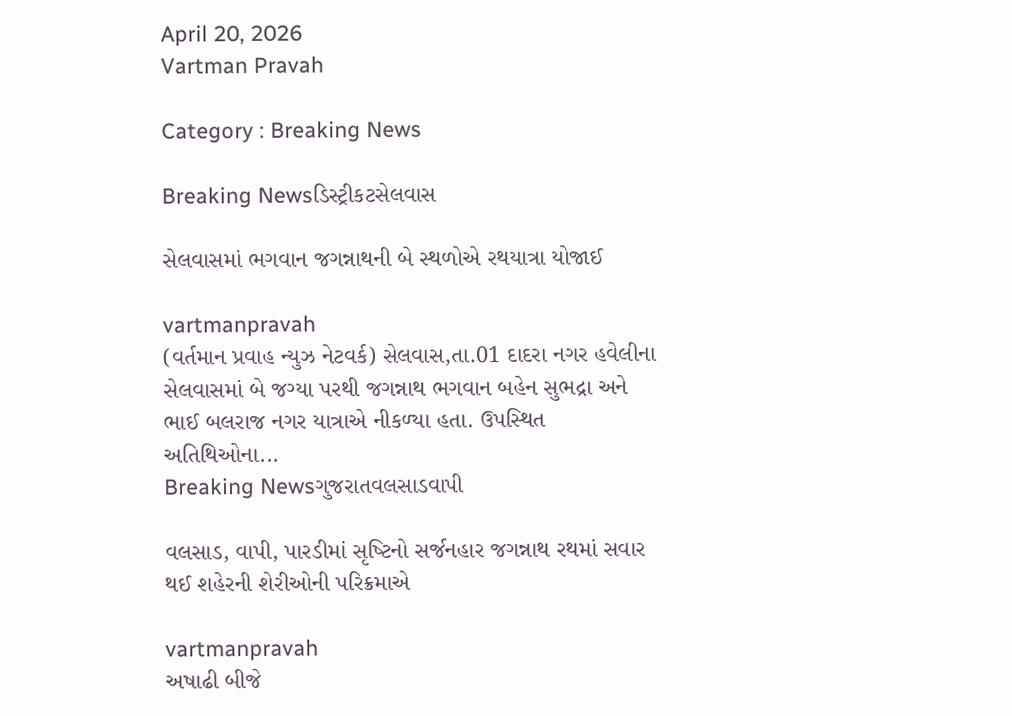April 20, 2026
Vartman Pravah

Category : Breaking News

Breaking Newsડિસ્ટ્રીકટસેલવાસ

સેલવાસમાં ભગવાન જગન્નાથની બે સ્‍થળોએ રથયાત્રા યોજાઈ

vartmanpravah
(વર્તમાન પ્રવાહ ન્‍યુઝ નેટવર્ક) સેલવાસ,તા.01 દાદરા નગર હવેલીના સેલવાસમાં બે જગ્‍યા પરથી જગન્નાથ ભગવાન બહેન સુભદ્રા અને ભાઈ બલરાજ નગર યાત્રાએ નીકળ્‍યા હતા. ઉપસ્‍થિત અતિથિઓના...
Breaking Newsગુજરાતવલસાડવાપી

વલસાડ, વાપી, પારડીમાં સૃષ્‍ટિનો સર્જનહાર જગન્નાથ રથમાં સવાર થઈ શહેરની શેરીઓની પરિક્રમાએ

vartmanpravah
અષાઢી બીજે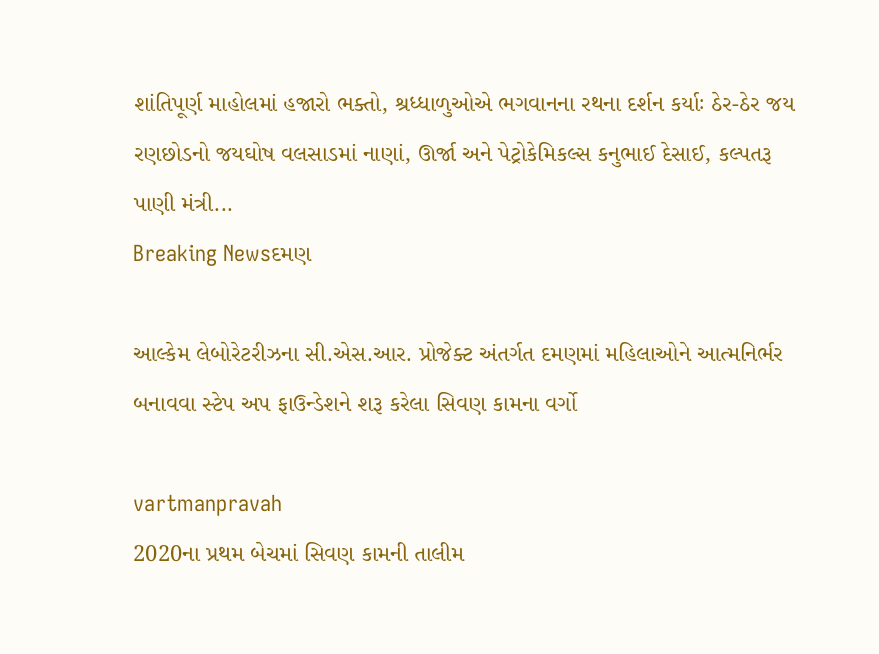શાંતિપૂર્ણ માહોલમાં હજારો ભક્‍તો, શ્રધ્‍ધાળુઓએ ભગવાનના રથના દર્શન કર્યાઃ ઠેર-ઠેર જય રણછોડનો જયઘોષ વલસાડમાં નાણાં, ઊર્જા અને પેટ્રોકેમિકલ્‍સ કનુભાઈ દેસાઈ, કલ્‍પતરૂ પાણી મંત્રી...
Breaking Newsદમણ

આલ્‍કેમ લેબોરેટરીઝના સી.એસ.આર. પ્રોજેક્‍ટ અંતર્ગત દમણમાં મહિલાઓને આત્‍મનિર્ભર બનાવવા સ્‍ટેપ અપ ફાઉન્‍ડેશને શરૂ કરેલા સિવણ કામના વર્ગો

vartmanpravah
2020ના પ્રથમ બેચમાં સિવણ કામની તાલીમ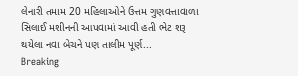લેનારી તમામ 20 મહિલાઓને ઉત્તમ ગુણવત્તાવાળા સિલાઈ મશીનની આપવામાં આવી હતી ભેટ શરૂ થયેલા નવા બેચને પણ તાલીમ પૂર્ણ...
Breaking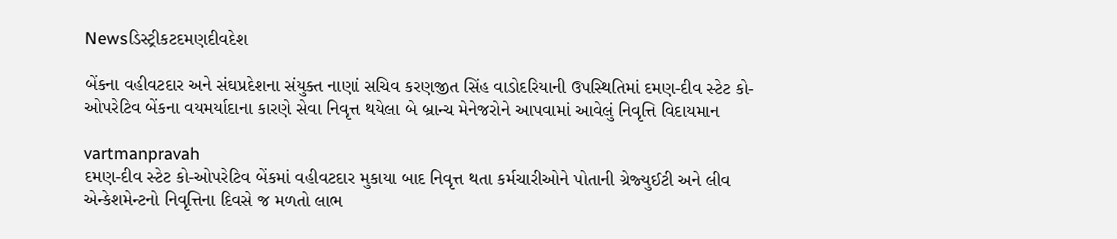Newsડિસ્ટ્રીકટદમણદીવદેશ

બેંકના વહીવટદાર અને સંઘપ્રદેશના સંયુક્‍ત નાણાં સચિવ કરણજીત સિંહ વાડોદરિયાની ઉપસ્‍થિતિમાં દમણ-દીવ સ્‍ટેટ કો-ઓપરેટિવ બેંકના વયમર્યાદાના કારણે સેવા નિવૃત્ત થયેલા બે બ્રાન્‍ચ મેનેજરોને આપવામાં આવેલું નિવૃત્તિ વિદાયમાન

vartmanpravah
દમણ-દીવ સ્‍ટેટ કો-ઓપરેટિવ બેંકમાં વહીવટદાર મુકાયા બાદ નિવૃત્ત થતા કર્મચારીઓને પોતાની ગ્રેજ્‍યુઈટી અને લીવ એન્‍કેશમેન્‍ટનો નિવૃત્તિના દિવસે જ મળતો લાભ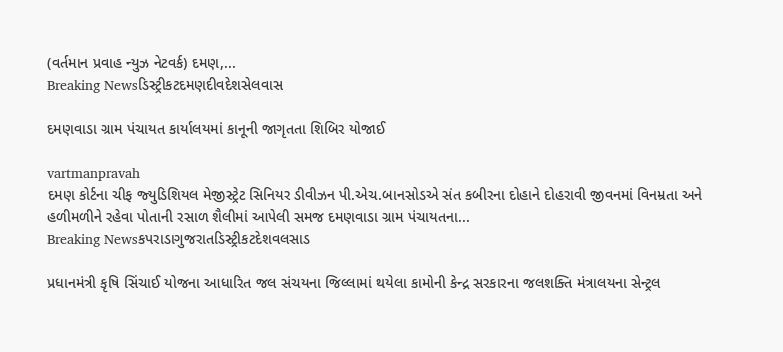(વર્તમાન પ્રવાહ ન્‍યુઝ નેટવર્ક) દમણ,...
Breaking Newsડિસ્ટ્રીકટદમણદીવદેશસેલવાસ

દમણવાડા ગ્રામ પંચાયત કાર્યાલયમાં કાનૂની જાગૃતતા શિબિર યોજાઈ

vartmanpravah
દમણ કોર્ટના ચીફ જ્‍યુડિશિયલ મેજીસ્‍ટ્રેટ સિનિયર ડીવીઝન પી.એચ.બાનસોડએ સંત કબીરના દોહાને દોહરાવી જીવનમાં વિનમ્રતા અને હળીમળીને રહેવા પોતાની રસાળ શૈલીમાં આપેલી સમજ દમણવાડા ગ્રામ પંચાયતના...
Breaking Newsકપરાડાગુજરાતડિસ્ટ્રીકટદેશવલસાડ

પ્રધાનમંત્રી કૃષિ સિંચાઈ યોજના આધારિત જલ સંચયના જિલ્લામાં થયેલા કામોની કેન્દ્ર સરકારના જલશક્તિ મંત્રાલયના સેન્ટ્રલ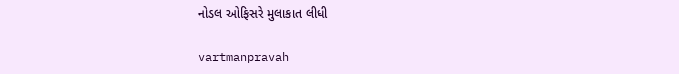નોડલ ઓફિસરે મુલાકાત લીધી

vartmanpravah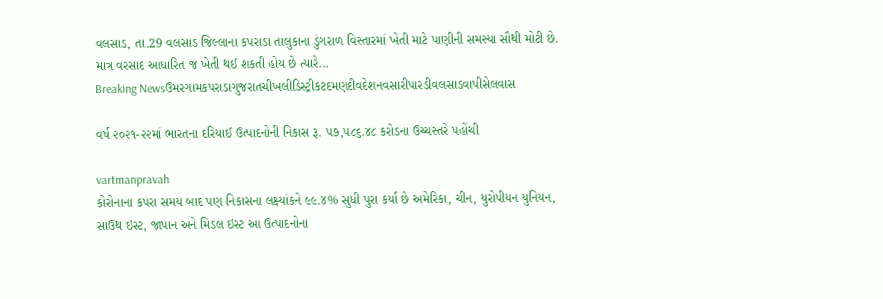વલસાડ, તા.29 વલસાડ જિલ્લાના કપરાડા તાલુકાના ડુંગરાળ વિસ્તારમાં ખેતી માટે પાણીની સમસ્યા સૌથી મોટી છે. માત્ર વરસાદ આધારિત જ ખેતી થઈ શકતી હોય છે ત્યારે...
Breaking Newsઉમરગામકપરાડાગુજરાતચીખલીડિસ્ટ્રીકટદમણદીવદેશનવસારીપારડીવલસાડવાપીસેલવાસ

વર્ષ ૨૦૨૧-૨૨માં ભારતના દરિયાઈ ઉત્પાદનોની નિકાસ રૂ. ૫૭,૫૮૬.૪૮ કરોડના ઉચ્ચસ્તરે પહોંચી

vartmanpravah
કોરોનાના કપરા સમય બાદ પણ નિકાસના લક્ષ્યાંકને ૯૯.૪% સુધી પુરા કર્યાં છે અમેરિકા, ચીન, યુરોપીયન યુનિયન, સાઉથ ઇસ્ટ, જાપાન અને મિડલ ઇસ્ટ આ ઉત્પાદનોના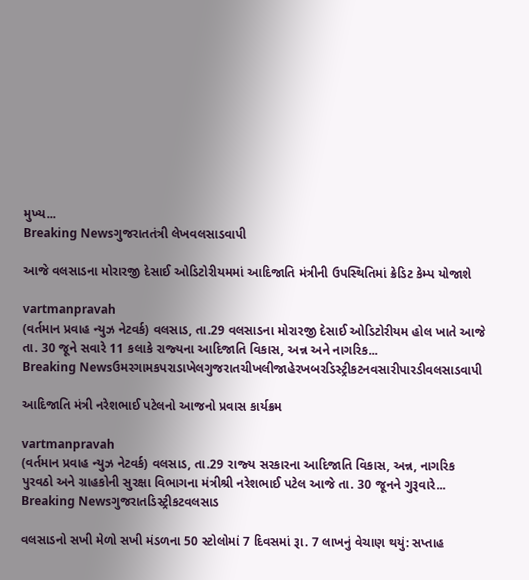મુખ્ય...
Breaking Newsગુજરાતતંત્રી લેખવલસાડવાપી

આજે વલસાડના મોરારજી દેસાઈ ઓડિટોરીયમમાં આદિજાતિ મંત્રીની ઉપસ્‍થિતિમાં ક્રેડિટ કેમ્‍પ યોજાશે

vartmanpravah
(વર્તમાન પ્રવાહ ન્‍યુઝ નેટવર્ક) વલસાડ, તા.29 વલસાડના મોરારજી દેસાઈ ઓડિટોરીયમ હોલ ખાતે આજે તા. 30 જૂને સવારે 11 કલાકે રાજ્‍યના આદિજાતિ વિકાસ, અન્ન અને નાગરિક...
Breaking Newsઉમરગામકપરાડાખેલગુજરાતચીખલીજાહેરખબરડિસ્ટ્રીકટનવસારીપારડીવલસાડવાપી

આદિજાતિ મંત્રી નરેશભાઈ પટેલનો આજનો પ્રવાસ કાર્યક્રમ

vartmanpravah
(વર્તમાન પ્રવાહ ન્‍યુઝ નેટવર્ક) વલસાડ, તા.29 રાજ્‍ય સરકારના આદિજાતિ વિકાસ, અન્ન, નાગરિક પુરવઠો અને ગ્રાહકોની સુરક્ષા વિભાગના મંત્રીશ્રી નરેશભાઈ પટેલ આજે તા. 30 જૂનને ગુરૂવારે...
Breaking Newsગુજરાતડિસ્ટ્રીકટવલસાડ

વલસાડનો સખી મેળો સખી મંડળના 50 સ્‍ટોલોમાં 7 દિવસમાં રૂા. 7 લાખનું વેચાણ થયું: સપ્તાહ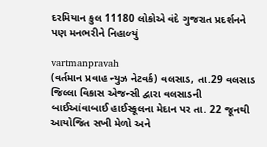દરમિયાન કુલ 11180 લોકોએ વંદે ગુજરાત પ્રદર્શનને પણ મનભરીને નિહાળ્‍યું

vartmanpravah
(વર્તમાન પ્રવાહ ન્‍યુઝ નેટવર્ક) વલસાડ, તા.29 વલસાડ જિલ્લા વિકાસ એજન્‍સી દ્વારા વલસાડની બાઈઆંવાબાઈ હાઈસ્‍કૂલના મેદાન પર તા. 22 જૂનથી આયોજિત સખી મેળો અને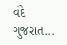વંદે ગુજરાત...